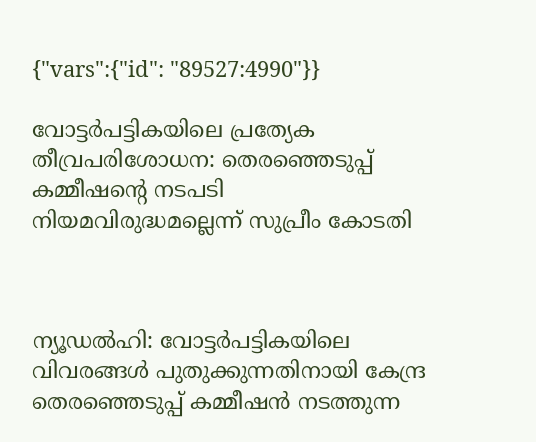{"vars":{"id": "89527:4990"}}

വോട്ടർപട്ടികയിലെ പ്രത്യേക തീവ്രപരിശോധന: തെരഞ്ഞെടുപ്പ് കമ്മീഷന്റെ നടപടി നിയമവിരുദ്ധമല്ലെന്ന് സുപ്രീം കോടതി



ന്യൂഡൽഹി: വോട്ടർപട്ടികയിലെ വിവരങ്ങൾ പുതുക്കുന്നതിനായി കേന്ദ്ര തെരഞ്ഞെടുപ്പ് കമ്മീഷൻ നടത്തുന്ന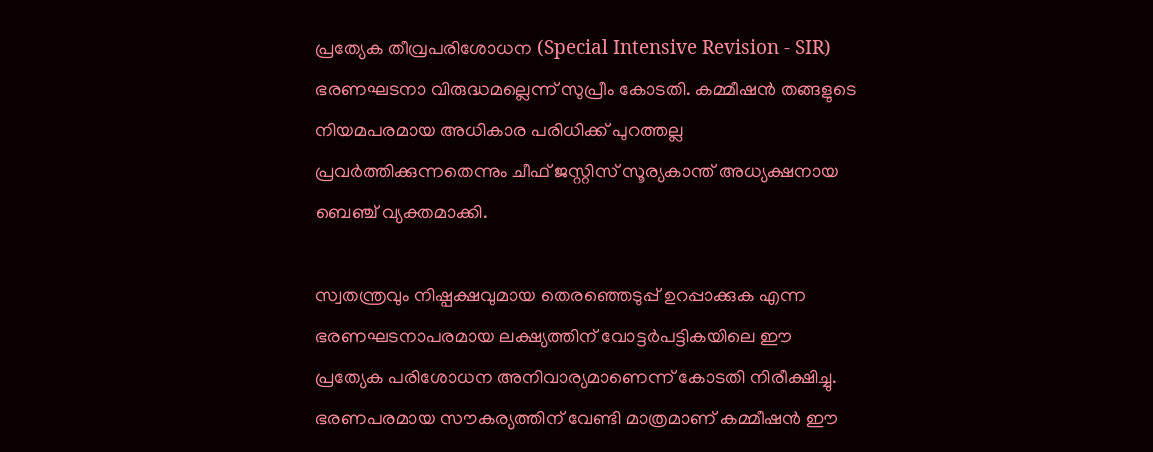പ്രത്യേക തീവ്രപരിശോധന (Special Intensive Revision - SIR) ഭരണഘടനാ വിരുദ്ധമല്ലെന്ന് സുപ്രീം കോടതി. കമ്മീഷൻ തങ്ങളുടെ നിയമപരമായ അധികാര പരിധിക്ക് പുറത്തല്ല പ്രവർത്തിക്കുന്നതെന്നും ചീഫ് ജസ്റ്റിസ് സൂര്യകാന്ത് അധ്യക്ഷനായ ബെഞ്ച് വ്യക്തമാക്കി.

സ്വതന്ത്രവും നിഷ്പക്ഷവുമായ തെരഞ്ഞെടുപ്പ് ഉറപ്പാക്കുക എന്ന ഭരണഘടനാപരമായ ലക്ഷ്യത്തിന് വോട്ടർപട്ടികയിലെ ഈ പ്രത്യേക പരിശോധന അനിവാര്യമാണെന്ന് കോടതി നിരീക്ഷിച്ചു. ഭരണപരമായ സൗകര്യത്തിന് വേണ്ടി മാത്രമാണ് കമ്മീഷൻ ഈ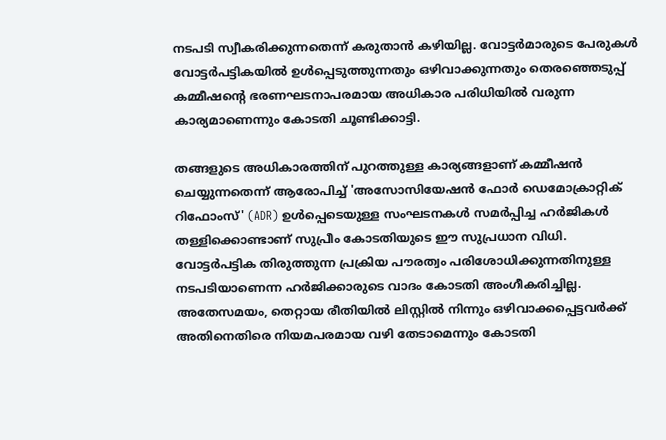നടപടി സ്വീകരിക്കുന്നതെന്ന് കരുതാൻ കഴിയില്ല. വോട്ടർമാരുടെ പേരുകൾ വോട്ടർപട്ടികയിൽ ഉൾപ്പെടുത്തുന്നതും ഒഴിവാക്കുന്നതും തെരഞ്ഞെടുപ്പ് കമ്മീഷന്റെ ഭരണഘടനാപരമായ അധികാര പരിധിയിൽ വരുന്ന കാര്യമാണെന്നും കോടതി ചൂണ്ടിക്കാട്ടി.

തങ്ങളുടെ അധികാരത്തിന് പുറത്തുള്ള കാര്യങ്ങളാണ് കമ്മീഷൻ ചെയ്യുന്നതെന്ന് ആരോപിച്ച് 'അസോസിയേഷൻ ഫോർ ഡെമോക്രാറ്റിക് റിഫോംസ്' (ADR) ഉൾപ്പെടെയുള്ള സംഘടനകൾ സമർപ്പിച്ച ഹർജികൾ തള്ളിക്കൊണ്ടാണ് സുപ്രീം കോടതിയുടെ ഈ സുപ്രധാന വിധി. വോട്ടർപട്ടിക തിരുത്തുന്ന പ്രക്രിയ പൗരത്വം പരിശോധിക്കുന്നതിനുള്ള നടപടിയാണെന്ന ഹർജിക്കാരുടെ വാദം കോടതി അംഗീകരിച്ചില്ല. അതേസമയം, തെറ്റായ രീതിയിൽ ലിസ്റ്റിൽ നിന്നും ഒഴിവാക്കപ്പെട്ടവർക്ക് അതിനെതിരെ നിയമപരമായ വഴി തേടാമെന്നും കോടതി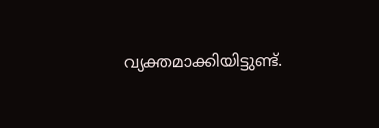വ്യക്തമാക്കിയിട്ടുണ്ട്.